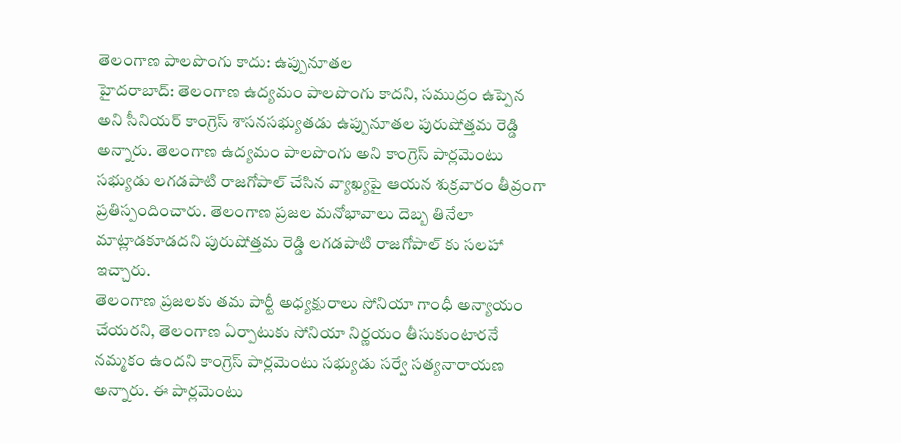తెలంగాణ పాలపొంగు కాదు: ఉప్పునూతల
హైదరాబాద్: తెలంగాణ ఉద్యమం పాలపొంగు కాదని, సముద్రం ఉప్పెన అని సీనియర్ కాంగ్రెస్ శాసనసభ్యుతడు ఉప్పునూతల పురుషోత్తమ రెడ్డి అన్నారు. తెలంగాణ ఉద్యమం పాలపొంగు అని కాంగ్రెస్ పార్లమెంటు సభ్యుడు లగడపాటి రాజగోపాల్ చేసిన వ్యాఖ్యపై ఆయన శుక్రవారం తీవ్రంగా ప్రతిస్పందించారు. తెలంగాణ ప్రజల మనోభావాలు దెబ్బ తినేలా మాట్లాడకూడదని పురుషోత్తమ రెడ్డి లగడపాటి రాజగోపాల్ కు సలహా ఇచ్చారు.
తెలంగాణ ప్రజలకు తమ పార్టీ అధ్యక్షురాలు సోనియా గాంధీ అన్యాయం చేయరని, తెలంగాణ ఏర్పాటుకు సోనియా నిర్ణయం తీసుకుంటారనే నమ్మకం ఉందని కాంగ్రెస్ పార్లమెంటు సభ్యుడు సర్వే సత్యనారాయణ అన్నారు. ఈ పార్లమెంటు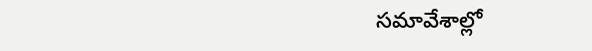సమావేశాల్లో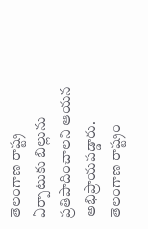తెలంగాణ రాష్ట్ర ఏర్పాటుకు బిల్లును ప్రతిపాదించాలని ఆయన అభిప్రాయపడ్డారు. తెలంగాణ రాష్ట్రం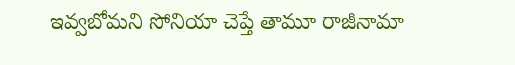ఇవ్వబోమని సోనియా చెప్తే తామూ రాజీనామా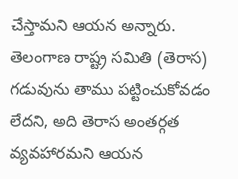చేస్తామని ఆయన అన్నారు. తెలంగాణ రాష్ట్ర సమితి (తెరాస) గడువును తాము పట్టించుకోవడం లేదని, అది తెరాస అంతర్గత వ్యవహారమని ఆయన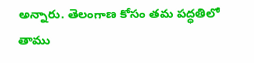అన్నారు. తెలంగాణ కోసం తమ పద్ధతిలో తాము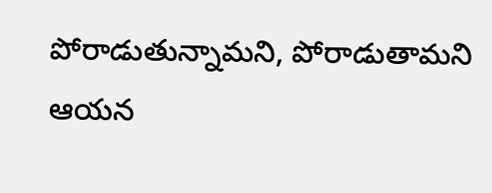పోరాడుతున్నామని, పోరాడుతామని ఆయన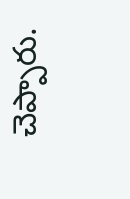చెప్పారు.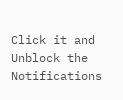Click it and Unblock the Notifications